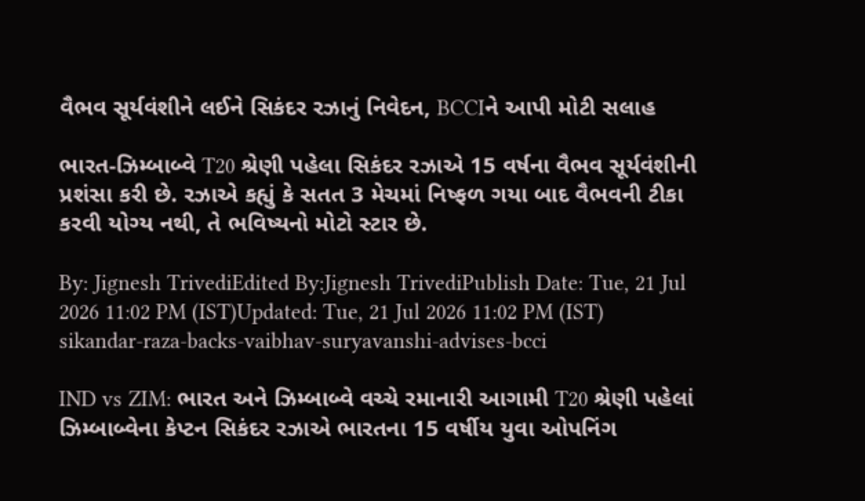વૈભવ સૂર્યવંશીને લઈને સિકંદર રઝાનું નિવેદન, BCCIને આપી મોટી સલાહ

ભારત-ઝિમ્બાબ્વે T20 શ્રેણી પહેલા સિકંદર રઝાએ 15 વર્ષના વૈભવ સૂર્યવંશીની પ્રશંસા કરી છે. રઝાએ કહ્યું કે સતત 3 મેચમાં નિષ્ફળ ગયા બાદ વૈભવની ટીકા કરવી યોગ્ય નથી, તે ભવિષ્યનો મોટો સ્ટાર છે.

By: Jignesh TrivediEdited By:Jignesh TrivediPublish Date: Tue, 21 Jul 2026 11:02 PM (IST)Updated: Tue, 21 Jul 2026 11:02 PM (IST)
sikandar-raza-backs-vaibhav-suryavanshi-advises-bcci

IND vs ZIM: ભારત અને ઝિમ્બાબ્વે વચ્ચે રમાનારી આગામી T20 શ્રેણી પહેલાં ઝિમ્બાબ્વેના કેપ્ટન સિકંદર રઝાએ ભારતના 15 વર્ષીય યુવા ઓપનિંગ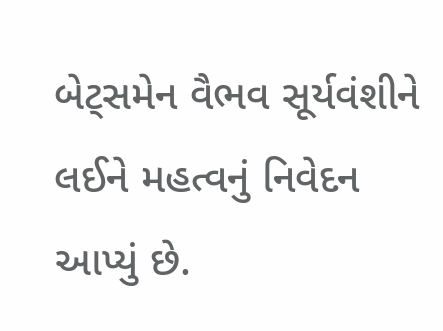બેટ્સમેન વૈભવ સૂર્યવંશીને લઈને મહત્વનું નિવેદન આપ્યું છે.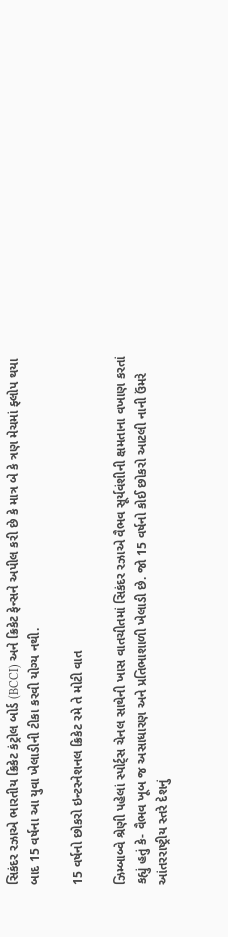સિકંદર રઝાએ ભારતીય ક્રિકેટ કંટ્રોલ બોર્ડ (BCCI) અને ક્રિકેટ ફેન્સને અપીલ કરી છે કે માત્ર બે કે ત્રણ મેચમાં ફ્લોપ થયા બાદ 15 વર્ષના આ યુવા ખેલાડીની ટીકા કરવી યોગ્ય નથી.

15 વર્ષનો છોકરો ઇન્ટરનેશનલ ક્રિકેટ રમે તે મોટી વાત

ઝિમ્બાબ્વે શ્રેણી પહેલાં સ્પોર્ટ્સ ચેનલ સાથેની ખાસ વાતચીતમાં સિકંદર રઝાએ વૈભવ સૂર્યવંશીની ક્ષમતાના વખાણ કરતાં કહ્યું હતું કે- વૈભવ ખૂબ જ અસાધારણ અને પ્રતિભાશાળી ખેલાડી છે. જો 15 વર્ષનો કોઈ છોકરો આટલી નાની ઉંમરે આંતરરાષ્ટ્રીય સ્તરે દેશનું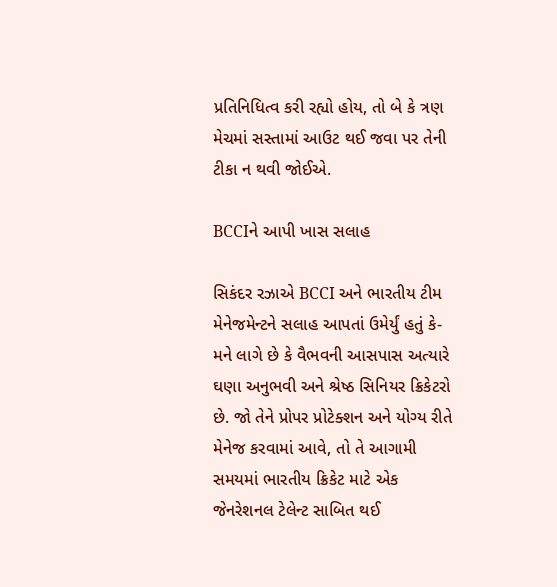પ્રતિનિધિત્વ કરી રહ્યો હોય, તો બે કે ત્રણ મેચમાં સસ્તામાં આઉટ થઈ જવા પર તેની ટીકા ન થવી જોઈએ.

BCCIને આપી ખાસ સલાહ

સિકંદર રઝાએ BCCI અને ભારતીય ટીમ મેનેજમેન્ટને સલાહ આપતાં ઉમેર્યું હતું કે- મને લાગે છે કે વૈભવની આસપાસ અત્યારે ઘણા અનુભવી અને શ્રેષ્ઠ સિનિયર ક્રિકેટરો છે. જો તેને પ્રોપર પ્રોટેક્શન અને યોગ્ય રીતે મેનેજ કરવામાં આવે, તો તે આગામી સમયમાં ભારતીય ક્રિકેટ માટે એક જેનરેશનલ ટેલેન્ટ સાબિત થઈ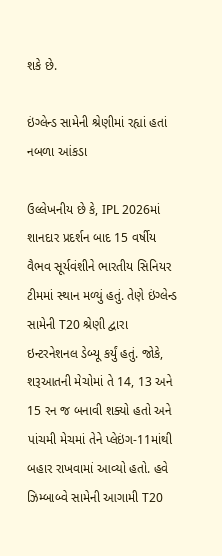શકે છે.

ઇંગ્લેન્ડ સામેની શ્રેણીમાં રહ્યાં હતાં નબળા આંકડા

ઉલ્લેખનીય છે કે, IPL 2026માં શાનદાર પ્રદર્શન બાદ 15 વર્ષીય વૈભવ સૂર્યવંશીને ભારતીય સિનિયર ટીમમાં સ્થાન મળ્યું હતું. તેણે ઇંગ્લેન્ડ સામેની T20 શ્રેણી દ્વારા ઇન્ટરનેશનલ ડેબ્યૂ કર્યું હતું. જોકે, શરૂઆતની મેચોમાં તે 14, 13 અને 15 રન જ બનાવી શક્યો હતો અને પાંચમી મેચમાં તેને પ્લેઇંગ-11માંથી બહાર રાખવામાં આવ્યો હતો. હવે ઝિમ્બાબ્વે સામેની આગામી T20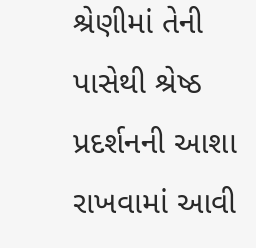શ્રેણીમાં તેની પાસેથી શ્રેષ્ઠ પ્રદર્શનની આશા રાખવામાં આવી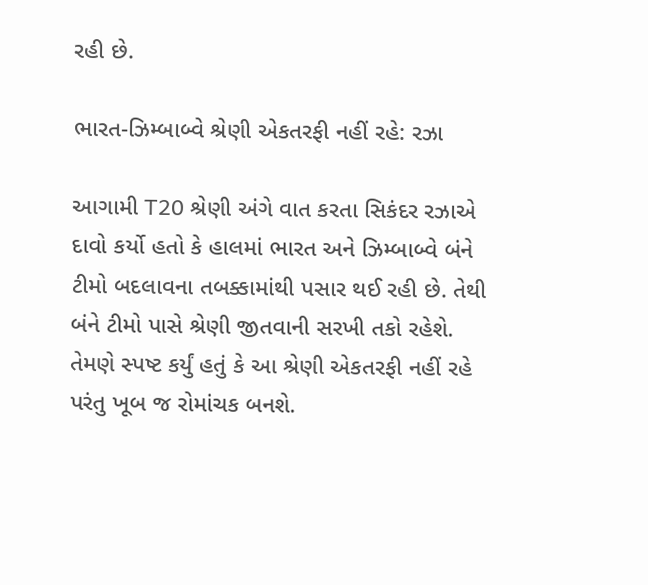રહી છે.

ભારત-ઝિમ્બાબ્વે શ્રેણી એકતરફી નહીં રહે: રઝા

આગામી T20 શ્રેણી અંગે વાત કરતા સિકંદર રઝાએ દાવો કર્યો હતો કે હાલમાં ભારત અને ઝિમ્બાબ્વે બંને ટીમો બદલાવના તબક્કામાંથી પસાર થઈ રહી છે. તેથી બંને ટીમો પાસે શ્રેણી જીતવાની સરખી તકો રહેશે. તેમણે સ્પષ્ટ કર્યું હતું કે આ શ્રેણી એકતરફી નહીં રહે પરંતુ ખૂબ જ રોમાંચક બનશે.